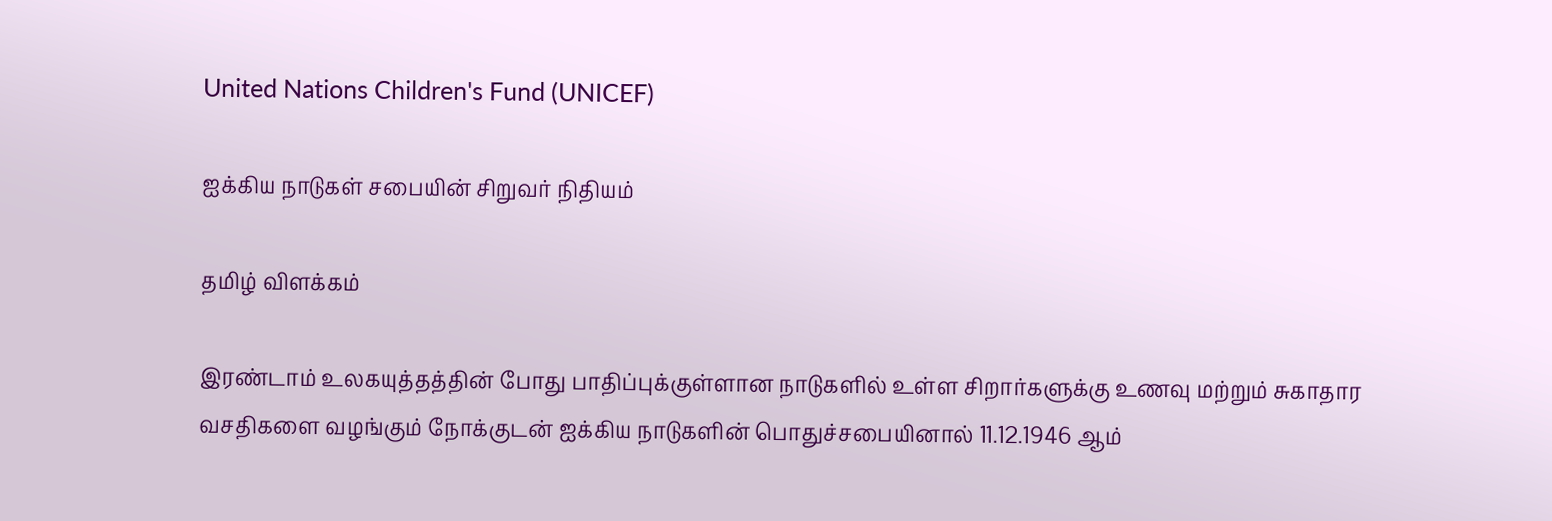United Nations Children's Fund (UNICEF)

ஐக்கிய நாடுகள் சபையின் சிறுவர் நிதியம்

தமிழ் விளக்கம்

இரண்டாம் உலகயுத்தத்தின் போது பாதிப்புக்குள்ளான நாடுகளில் உள்ள சிறார்களுக்கு உணவு மற்றும் சுகாதார வசதிகளை வழங்கும் நோக்குடன் ஐக்கிய நாடுகளின் பொதுச்சபையினால் 11.12.1946 ஆம்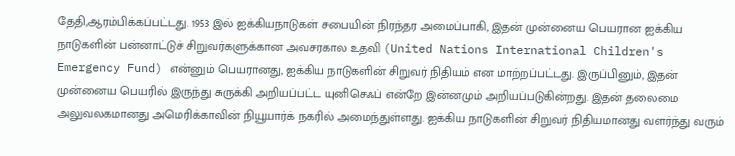தேதி,ஆரம்பிக்கப்பட்டது. 1953 இல் ஐக்கியநாடுகள் சபையின் நிரந்தர அமைப்பாகி, இதன் முன்னைய பெயரான ஐக்கிய நாடுகளின் பன்னாட்டுச் சிறுவர்களுக்கான அவசரகால உதவி (United Nations International Children's Emergency Fund) என்னும் பெயரானது, ஐக்கிய நாடுகளின் சிறுவர் நிதியம் என மாற்றப்பட்டது. இருப்பினும், இதன் முன்னைய பெயரில் இருந்து சுருக்கி அறியப்பட்ட யுனிசெஃப் என்றே இன்னமும் அறியப்படுகின்றது. இதன் தலைமை அலுவலகமானது அமெரிக்காவின் நியூயார்க் நகரில் அமைந்துள்ளது. ஐக்கிய நாடுகளின் சிறுவர் நிதியமானது வளர்ந்து வரும்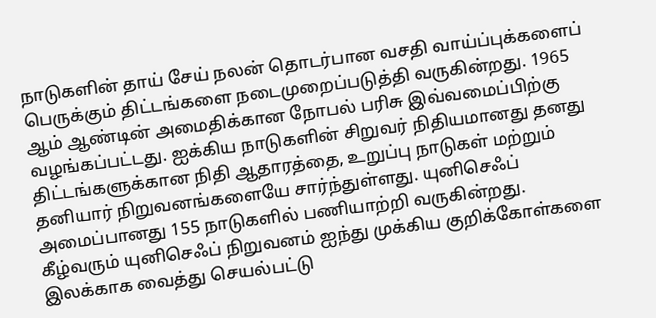நாடுகளின் தாய் சேய் நலன் தொடர்பான வசதி வாய்ப்புக்களைப் பெருக்கும் திட்டங்களை நடைமுறைப்படுத்தி வருகின்றது. 1965 ஆம் ஆண்டின் அமைதிக்கான நோபல் பரிசு இவ்வமைப்பிற்கு வழங்கப்பட்டது. ஐக்கிய நாடுகளின் சிறுவர் நிதியமானது தனது திட்டங்களுக்கான நிதி ஆதாரத்தை, உறுப்பு நாடுகள் மற்றும் தனியார் நிறுவனங்களையே சார்ந்துள்ளது. யுனிசெஃப் அமைப்பானது 155 நாடுகளில் பணியாற்றி வருகின்றது. கீழ்வரும் யுனிசெஃப் நிறுவனம் ஐந்து முக்கிய குறிக்கோள்களை இலக்காக வைத்து செயல்பட்டு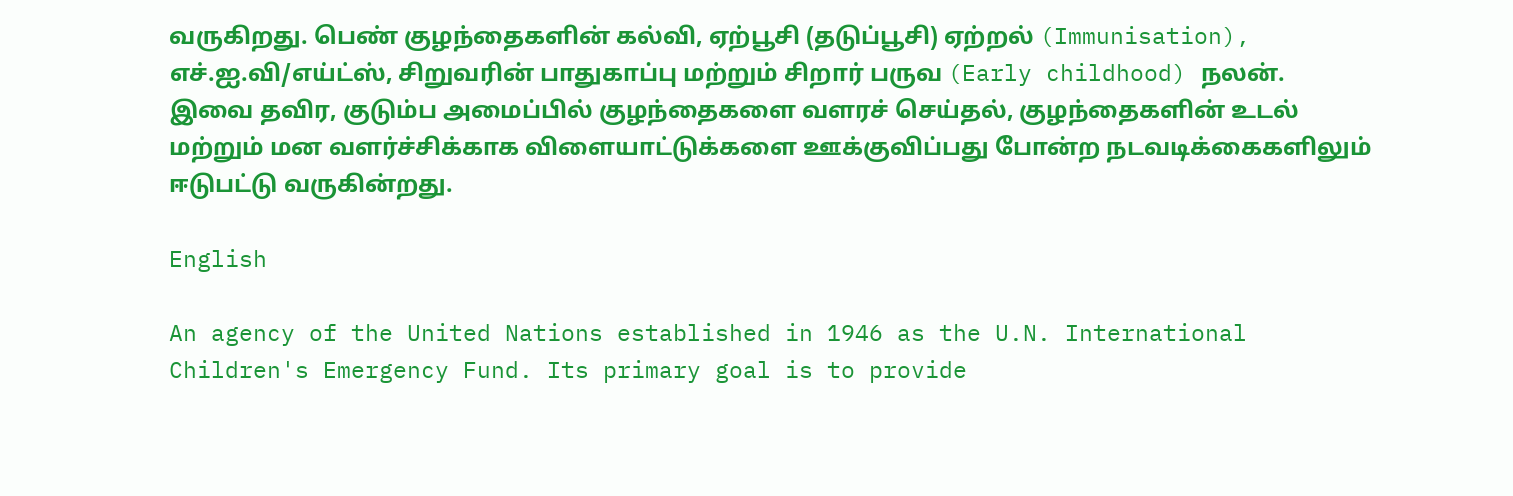வருகிறது. பெண் குழந்தைகளின் கல்வி, ஏற்பூசி (தடுப்பூசி) ஏற்றல் (Immunisation), எச்.ஐ.வி/எய்ட்ஸ், சிறுவரின் பாதுகாப்பு மற்றும் சிறார் பருவ (Early childhood) நலன்.
இவை தவிர, குடும்ப அமைப்பில் குழந்தைகளை வளரச் செய்தல், குழந்தைகளின் உடல் மற்றும் மன வளர்ச்சிக்காக விளையாட்டுக்களை ஊக்குவிப்பது போன்ற நடவடிக்கைகளிலும் ஈடுபட்டு வருகின்றது.

English

An agency of the United Nations established in 1946 as the U.N. International Children's Emergency Fund. Its primary goal is to provide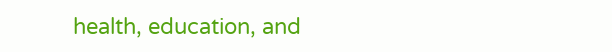health, education, and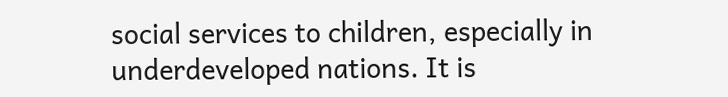social services to children, especially in underdeveloped nations. It is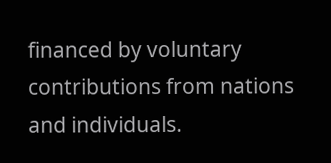financed by voluntary contributions from nations and individuals.